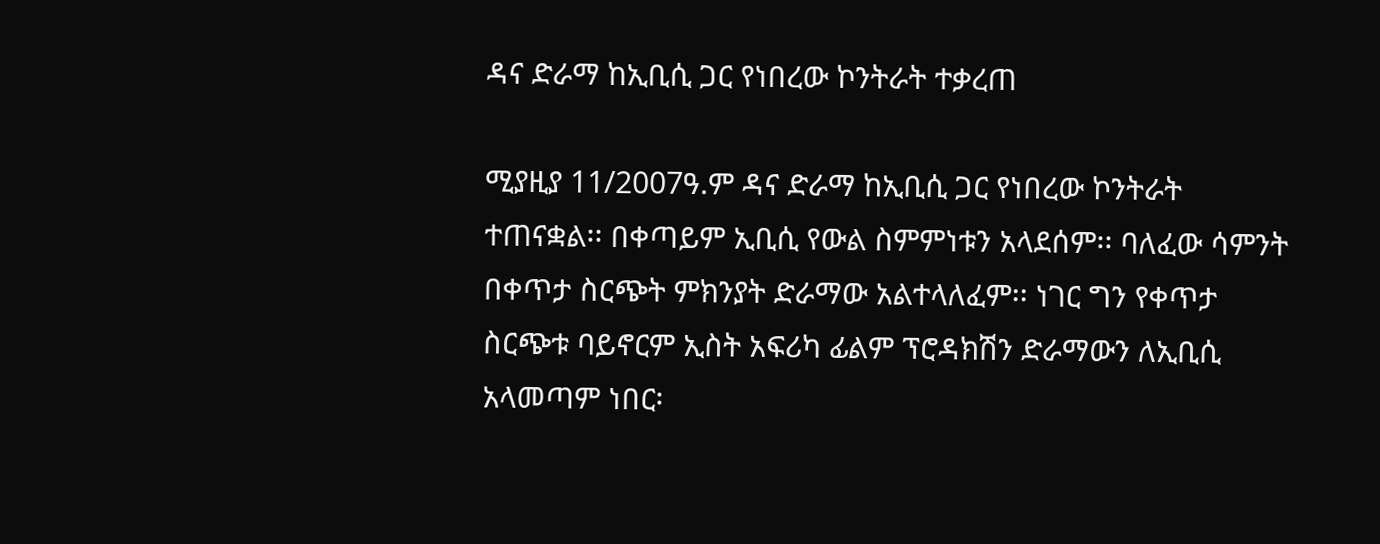ዳና ድራማ ከኢቢሲ ጋር የነበረው ኮንትራት ተቃረጠ

ሚያዚያ 11/2007ዓ.ም ዳና ድራማ ከኢቢሲ ጋር የነበረው ኮንትራት ተጠናቋል፡፡ በቀጣይም ኢቢሲ የውል ስምምነቱን አላደሰም፡፡ ባለፈው ሳምንት በቀጥታ ስርጭት ምክንያት ድራማው አልተላለፈም፡፡ ነገር ግን የቀጥታ ስርጭቱ ባይኖርም ኢስት አፍሪካ ፊልም ፕሮዳክሽን ድራማውን ለኢቢሲ አላመጣም ነበር፡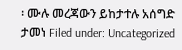፡ ሙሉ መረጃውን ይከታተሉ አሰግድ ታመነ Filed under: Uncategorized